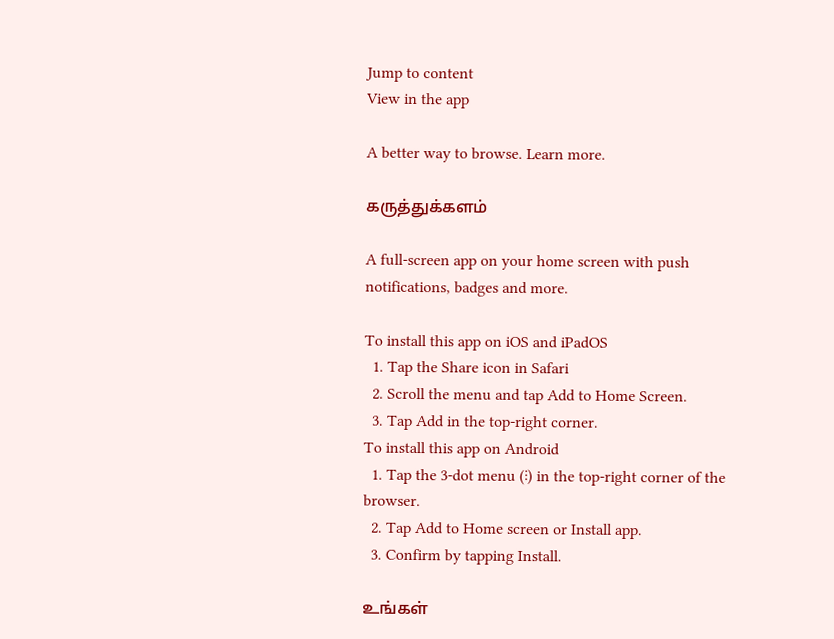Jump to content
View in the app

A better way to browse. Learn more.

கருத்துக்களம்

A full-screen app on your home screen with push notifications, badges and more.

To install this app on iOS and iPadOS
  1. Tap the Share icon in Safari
  2. Scroll the menu and tap Add to Home Screen.
  3. Tap Add in the top-right corner.
To install this app on Android
  1. Tap the 3-dot menu (⋮) in the top-right corner of the browser.
  2. Tap Add to Home screen or Install app.
  3. Confirm by tapping Install.

உங்கள்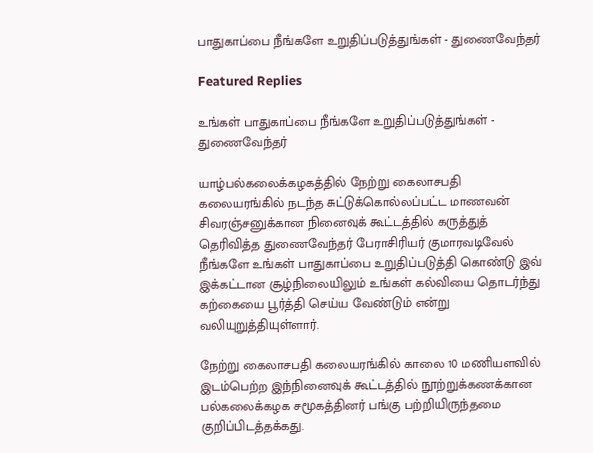பாதுகாப்பை நீங்களே உறுதிப்படுத்துங்கள் - துணைவேந்தர்

Featured Replies

உங்கள் பாதுகாப்பை நீங்களே உறுதிப்படுத்துங்கள் - துணைவேந்தர்

யாழ்பல்கலைக்கழகத்தில் நேற்று கைலாசபதி கலையரங்கில் நடந்த சுட்டுக்கொல்லப்பட்ட மாணவன் சிவரஞ்சனுக்கான நினைவுக் கூட்டத்தில் கருத்துத் தெரிவித்த துணைவேந்தர் பேராசிரியர் குமாரவடிவேல் நீங்களே உங்கள் பாதுகாப்பை உறுதிப்படுத்தி கொண்டு இவ் இக்கட்டான சூழ்நிலையிலும் உங்கள் கல்வியை தொடர்ந்து கற்கையை பூர்த்தி செய்ய வேண்டும் என்று வலியுறுத்தியுள்ளார்.

நேற்று கைலாசபதி கலையரங்கில் காலை 10 மணியளவில் இடம்பெற்ற இந்நினைவுக் கூட்டத்தில் நூற்றுக்கணக்கான பல்கலைக்கழக சமூகத்தினர் பங்கு பற்றியிருந்தமை குறிப்பிடத்தக்கது.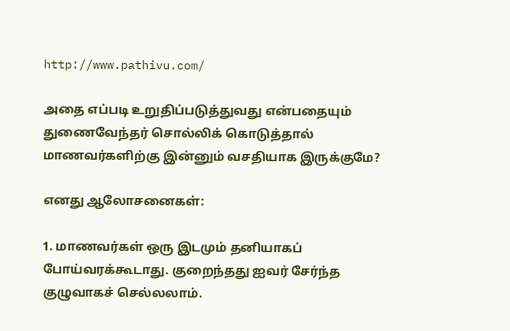http://www.pathivu.com/

அதை எப்படி உறுதிப்படுத்துவது என்பதையும் துணைவேந்தர் சொல்லிக் கொடுத்தால் மாணவர்களிற்கு இன்னும் வசதியாக இருக்குமே?

எனது ஆலோசனைகள்:

1. மாணவர்கள் ஒரு இடமும் தனியாகப் போய்வரக்கூடாது. குறைந்தது ஐவர் சேர்ந்த குழுவாகச் செல்லலாம்.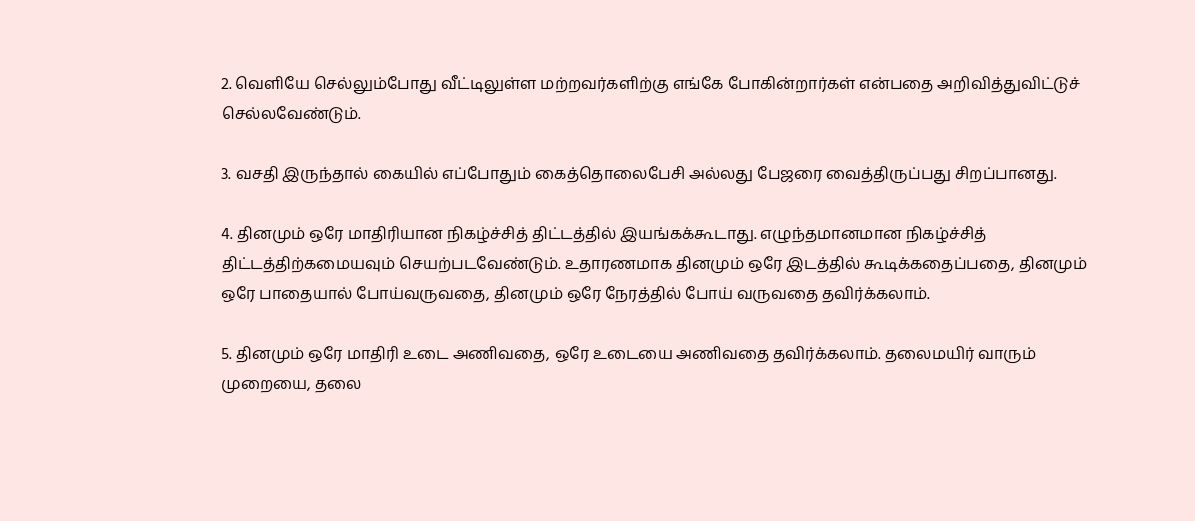2. வெளியே செல்லும்போது வீட்டிலுள்ள மற்றவர்களிற்கு எங்கே போகின்றார்கள் என்பதை அறிவித்துவிட்டுச் செல்லவேண்டும்.

3. வசதி இருந்தால் கையில் எப்போதும் கைத்தொலைபேசி அல்லது பேஜரை வைத்திருப்பது சிறப்பானது.

4. தினமும் ஒரே மாதிரியான நிகழ்ச்சித் திட்டத்தில் இயங்கக்கூடாது. எழுந்தமானமான நிகழ்ச்சித் திட்டத்திற்கமையவும் செயற்படவேண்டும். உதாரணமாக தினமும் ஒரே இடத்தில் கூடிக்கதைப்பதை, தினமும் ஒரே பாதையால் போய்வருவதை, தினமும் ஒரே நேரத்தில் போய் வருவதை தவிர்க்கலாம்.

5. தினமும் ஒரே மாதிரி உடை அணிவதை, ஒரே உடையை அணிவதை தவிர்க்கலாம். தலைமயிர் வாரும் முறையை, தலை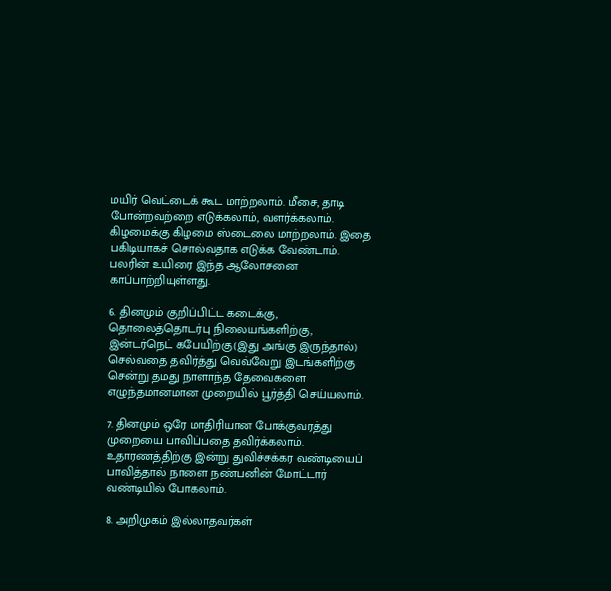மயிர் வெட்டைக் கூட மாற்றலாம். மீசை, தாடி போன்றவற்றை எடுக்கலாம், வளர்க்கலாம். கிழமைக்கு கிழமை ஸ்டைலை மாற்றலாம். இதை பகிடியாகச் சொல்வதாக எடுக்க வேண்டாம். பலரின் உயிரை இந்த ஆலோசனை காப்பாற்றியுள்ளது.

6. தினமும் குறிப்பிட்ட கடைக்கு, தொலைத்தொடர்பு நிலையங்களிற்கு, இன்டர்நெட் கபேயிற்கு(இது அங்கு இருந்தால்) செல்வதை தவிர்த்து வெவ்வேறு இடங்களிற்கு சென்று தமது நாளாந்த தேவைகளை எழுந்தமானமான முறையில் பூர்த்தி செய்யலாம்.

7. தினமும் ஒரே மாதிரியான போக்குவரத்து முறையை பாவிப்பதை தவிர்க்கலாம். உதாரணத்திற்கு இன்று துவிச்சக்கர வண்டியைப் பாவித்தால் நாளை நண்பனின் மோட்டார் வண்டியில் போகலாம்.

8. அறிமுகம் இல்லாதவர்கள்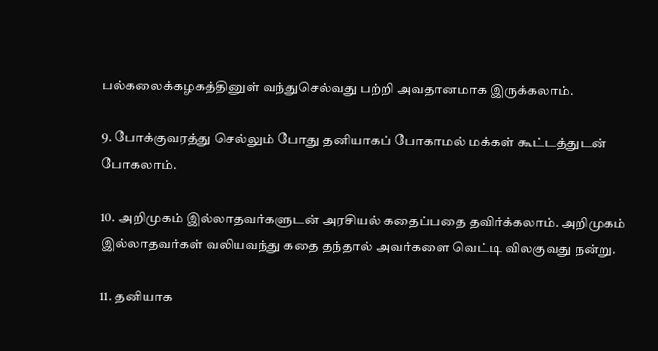பல்கலைக்கழகத்தினுள் வந்துசெல்வது பற்றி அவதானமாக இருக்கலாம்.

9. போக்குவரத்து செல்லும் போது தனியாகப் போகாமல் மக்கள் கூட்டத்துடன் போகலாம்.

10. அறிமுகம் இல்லாதவர்களுடன் அரசியல் கதைப்பதை தவிர்க்கலாம். அறிமுகம் இல்லாதவர்கள் வலியவந்து கதை தந்தால் அவர்களை வெட்டி விலகுவது நன்று.

11. தனியாக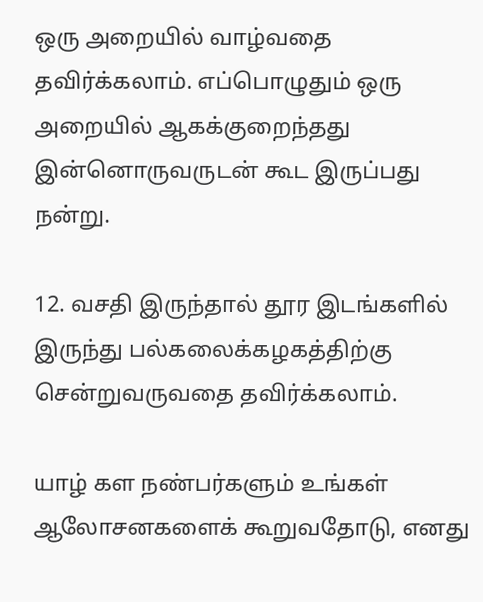ஒரு அறையில் வாழ்வதை தவிர்க்கலாம். எப்பொழுதும் ஒரு அறையில் ஆகக்குறைந்தது இன்னொருவருடன் கூட இருப்பது நன்று.

12. வசதி இருந்தால் தூர இடங்களில் இருந்து பல்கலைக்கழகத்திற்கு சென்றுவருவதை தவிர்க்கலாம்.

யாழ் கள நண்பர்களும் உங்கள் ஆலோசனகளைக் கூறுவதோடு, எனது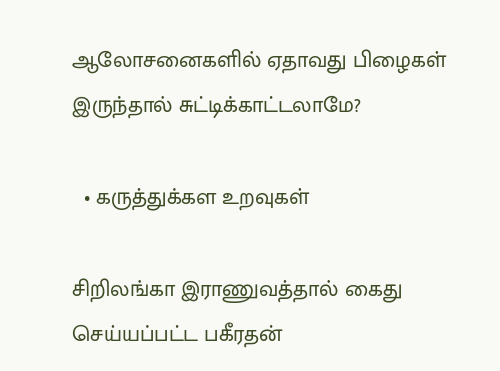ஆலோசனைகளில் ஏதாவது பிழைகள் இருந்தால் சுட்டிக்காட்டலாமே?

  • கருத்துக்கள உறவுகள்

சிறிலங்கா இராணுவத்தால் கைது செய்யப்பட்ட பகீரதன்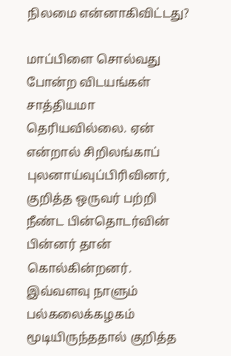நிலமை என்னாகிவிட்டது?

மாப்பிளை சொல்வது போன்ற விடயங்கள் சாத்தியமா தெரியவில்லை. ஏன் என்றால் சிறிலங்காப் புலனாய்வுப்பிரிவினர், குறித்த ஒருவர் பற்றி நீண்ட பின்தொடர்வின் பின்னர் தான் கொல்கின்றனர். இவ்வளவு நாளும் பல்கலைக்கழகம் மூடியிருந்ததால் குறித்த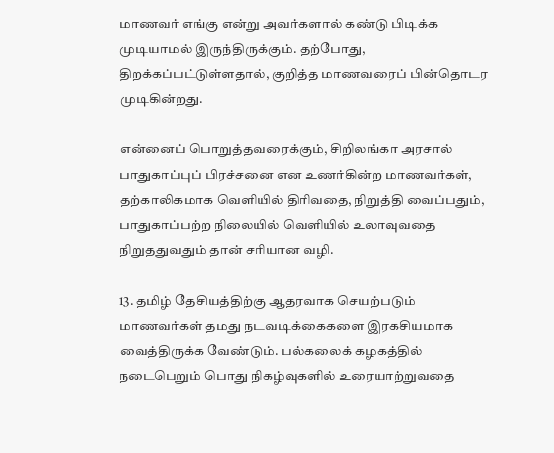மாணவர் எங்கு என்று அவர்களால் கண்டு பிடிக்க முடியாமல் இருந்திருக்கும். தற்போது, திறக்கப்பட்டுள்ளதால், குறித்த மாணவரைப் பின்தொடர முடிகின்றது.

என்னைப் பொறுத்தவரைக்கும், சிறிலங்கா அரசால் பாதுகாப்புப் பிரச்சனை என உணர்கின்ற மாணவர்கள், தற்காலிகமாக வெளியில் திரிவதை, நிறுத்தி வைப்பதும், பாதுகாப்பற்ற நிலையில் வெளியில் உலாவுவதை நிறுததுவதும் தான் சரியான வழி.

13. தமிழ் தேசியத்திற்கு ஆதரவாக செயற்படும் மாணவர்கள் தமது நடவடிக்கைகளை இரகசியமாக வைத்திருக்க வேண்டும். பல்கலைக் கழகத்தில் நடைபெறும் பொது நிகழ்வுகளில் உரையாற்றுவதை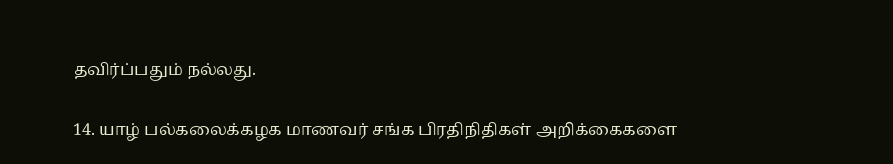தவிர்ப்பதும் நல்லது.

14. யாழ் பல்கலைக்கழக மாணவர் சங்க பிரதிநிதிகள் அறிக்கைகளை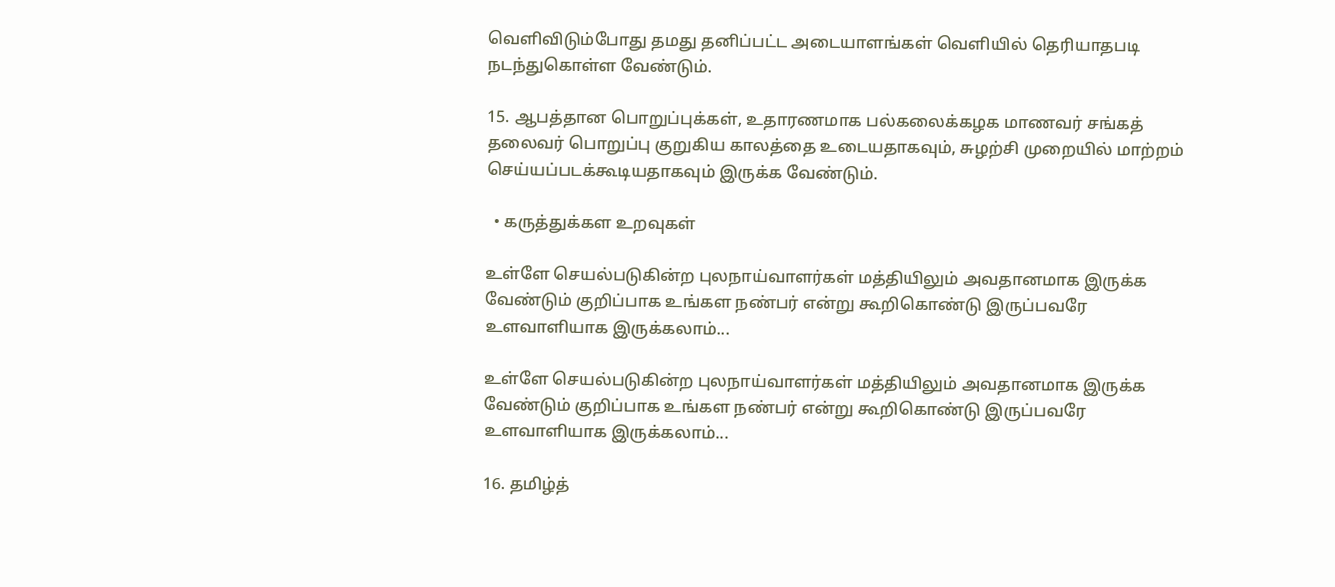வெளிவிடும்போது தமது தனிப்பட்ட அடையாளங்கள் வெளியில் தெரியாதபடி நடந்துகொள்ள வேண்டும்.

15. ஆபத்தான பொறுப்புக்கள், உதாரணமாக பல்கலைக்கழக மாணவர் சங்கத் தலைவர் பொறுப்பு குறுகிய காலத்தை உடையதாகவும், சுழற்சி முறையில் மாற்றம் செய்யப்படக்கூடியதாகவும் இருக்க வேண்டும்.

  • கருத்துக்கள உறவுகள்

உள்ளே செயல்படுகின்ற புலநாய்வாளர்கள் மத்தியிலும் அவதானமாக இருக்க வேண்டும் குறிப்பாக உங்கள நண்பர் என்று கூறிகொண்டு இருப்பவரே உளவாளியாக இருக்கலாம்...

உள்ளே செயல்படுகின்ற புலநாய்வாளர்கள் மத்தியிலும் அவதானமாக இருக்க வேண்டும் குறிப்பாக உங்கள நண்பர் என்று கூறிகொண்டு இருப்பவரே உளவாளியாக இருக்கலாம்...

16. தமிழ்த்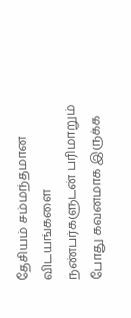தேசியம் சம்மந்தமான விடயங்களை நண்பர்களுடன் பரிமாறும் போது கவனமாக இருக்க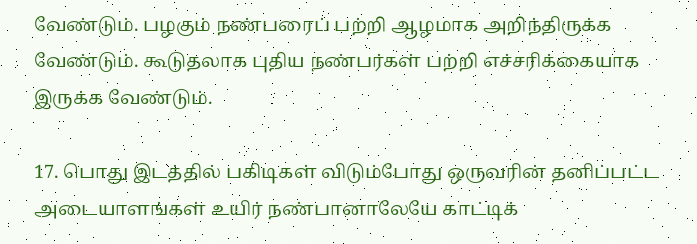வேண்டும். பழகும் நண்பரைப் பற்றி ஆழமாக அறிந்திருக்க வேண்டும். கூடுதலாக புதிய நண்பர்கள் பற்றி எச்சரிக்கையாக இருக்க வேண்டும்.

17. பொது இடத்தில் பகிடிகள் விடும்போது ஒருவரின் தனிப்பட்ட அடையாளங்கள் உயிர் நண்பானாலேயே காட்டிக்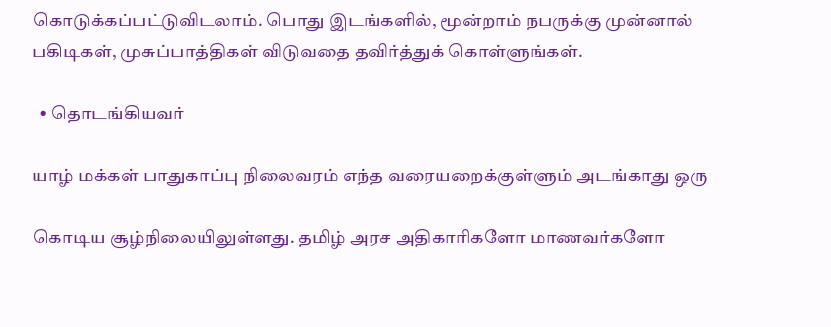கொடுக்கப்பட்டுவிடலாம். பொது இடங்களில், மூன்றாம் நபருக்கு முன்னால் பகிடிகள், முசுப்பாத்திகள் விடுவதை தவிர்த்துக் கொள்ளுங்கள்.

  • தொடங்கியவர்

யாழ் மக்கள் பாதுகாப்பு நிலைவரம் எந்த வரையறைக்குள்ளும் அடங்காது ஒரு

கொடிய சூழ்நிலையிலுள்ளது. தமிழ் அரச அதிகாரிகளோ மாணவர்களோ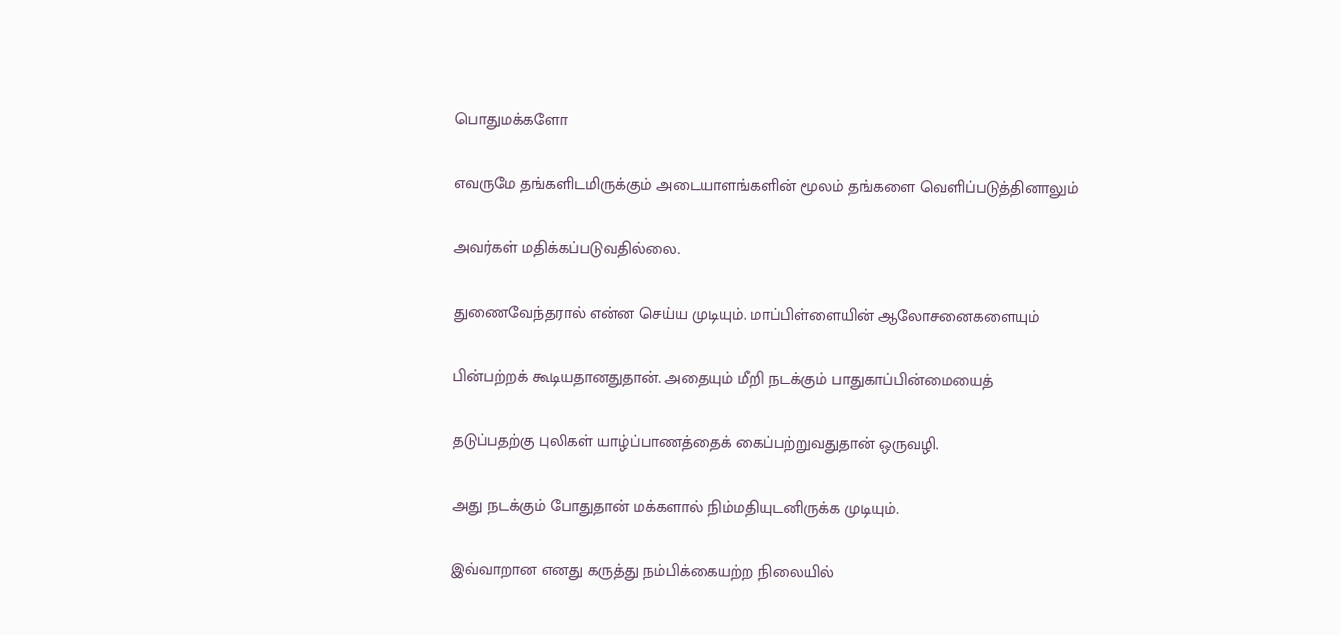பொதுமக்களோ

எவருமே தங்களிடமிருக்கும் அடையாளங்களின் மூலம் தங்களை வெளிப்படுத்தினாலும்

அவர்கள் மதிக்கப்படுவதில்லை.

துணைவேந்தரால் என்ன செய்ய முடியும். மாப்பிள்ளையின் ஆலோசனைகளையும்

பின்பற்றக் கூடியதானதுதான். அதையும் மீறி நடக்கும் பாதுகாப்பின்மையைத்

தடுப்பதற்கு புலிகள் யாழ்ப்பாணத்தைக் கைப்பற்றுவதுதான் ஒருவழி.

அது நடக்கும் போதுதான் மக்களால் நிம்மதியுடனிருக்க முடியும்.

இவ்வாறான எனது கருத்து நம்பிக்கையற்ற நிலையில்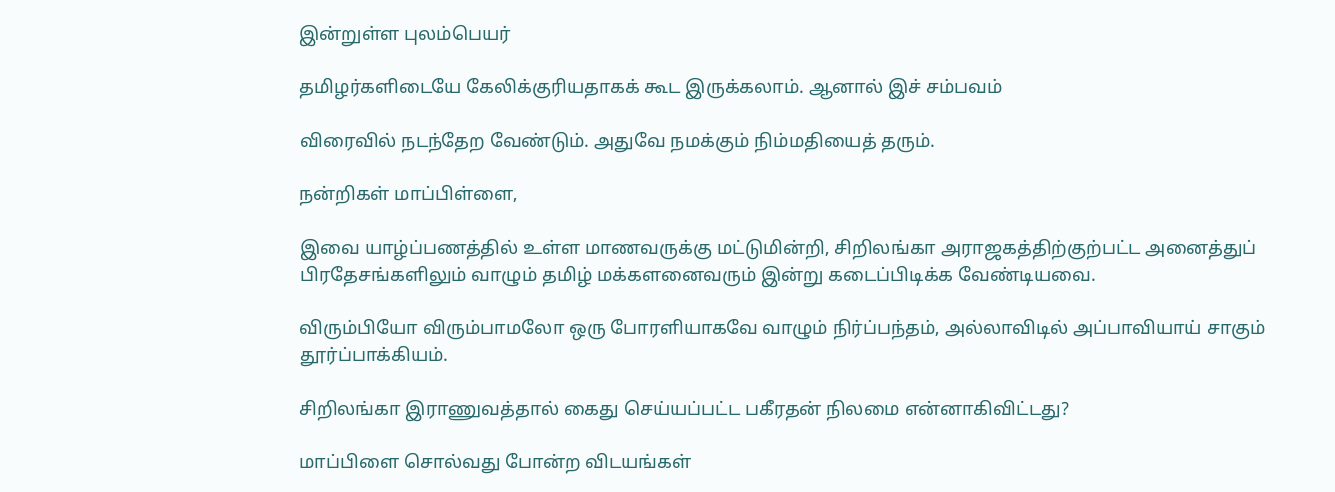இன்றுள்ள புலம்பெயர்

தமிழர்களிடையே கேலிக்குரியதாகக் கூட இருக்கலாம். ஆனால் இச் சம்பவம்

விரைவில் நடந்தேற வேண்டும். அதுவே நமக்கும் நிம்மதியைத் தரும்.

நன்றிகள் மாப்பிள்ளை,

இவை யாழ்ப்பணத்தில் உள்ள மாணவருக்கு மட்டுமின்றி, சிறிலங்கா அராஜகத்திற்குற்பட்ட அனைத்துப் பிரதேசங்களிலும் வாழும் தமிழ் மக்களனைவரும் இன்று கடைப்பிடிக்க வேண்டியவை.

விரும்பியோ விரும்பாமலோ ஒரு போரளியாகவே வாழும் நிர்ப்பந்தம், அல்லாவிடில் அப்பாவியாய் சாகும் தூர்ப்பாக்கியம்.

சிறிலங்கா இராணுவத்தால் கைது செய்யப்பட்ட பகீரதன் நிலமை என்னாகிவிட்டது?

மாப்பிளை சொல்வது போன்ற விடயங்கள்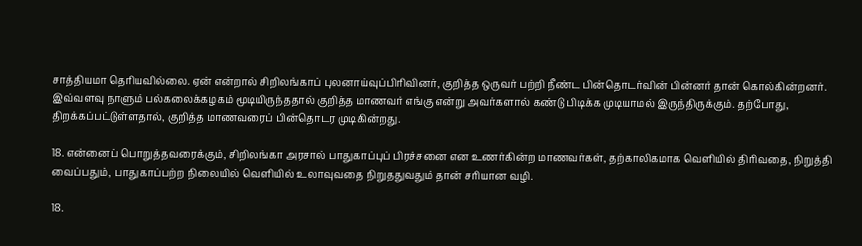சாத்தியமா தெரியவில்லை. ஏன் என்றால் சிறிலங்காப் புலனாய்வுப்பிரிவினர், குறித்த ஒருவர் பற்றி நீண்ட பின்தொடர்வின் பின்னர் தான் கொல்கின்றனர். இவ்வளவு நாளும் பல்கலைக்கழகம் மூடியிருந்ததால் குறித்த மாணவர் எங்கு என்று அவர்களால் கண்டு பிடிக்க முடியாமல் இருந்திருக்கும். தற்போது, திறக்கப்பட்டுள்ளதால், குறித்த மாணவரைப் பின்தொடர முடிகின்றது.

18. என்னைப் பொறுத்தவரைக்கும், சிறிலங்கா அரசால் பாதுகாப்புப் பிரச்சனை என உணர்கின்ற மாணவர்கள், தற்காலிகமாக வெளியில் திரிவதை, நிறுத்தி வைப்பதும், பாதுகாப்பற்ற நிலையில் வெளியில் உலாவுவதை நிறுததுவதும் தான் சரியான வழி.

18.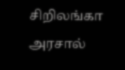சிறிலங்கா அரசால்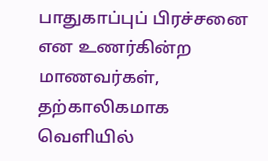பாதுகாப்புப் பிரச்சனை என உணர்கின்ற மாணவர்கள், தற்காலிகமாக வெளியில்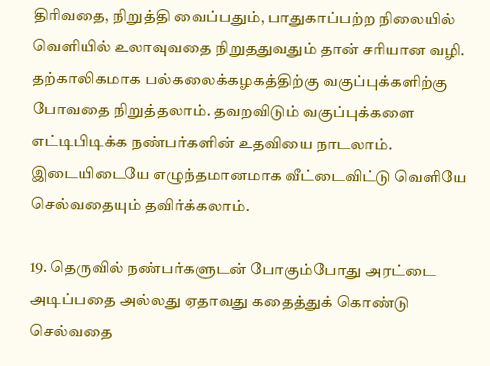திரிவதை, நிறுத்தி வைப்பதும், பாதுகாப்பற்ற நிலையில் வெளியில் உலாவுவதை நிறுததுவதும் தான் சரியான வழி. தற்காலிகமாக பல்கலைக்கழகத்திற்கு வகுப்புக்களிற்கு போவதை நிறுத்தலாம். தவறவிடும் வகுப்புக்களை எட்டிபிடிக்க நண்பர்களின் உதவியை நாடலாம். இடையிடையே எழுந்தமானமாக வீட்டைவிட்டு வெளியே செல்வதையும் தவிர்க்கலாம்.

19. தெருவில் நண்பர்களுடன் போகும்போது அரட்டை அடிப்பதை அல்லது ஏதாவது கதைத்துக் கொண்டு செல்வதை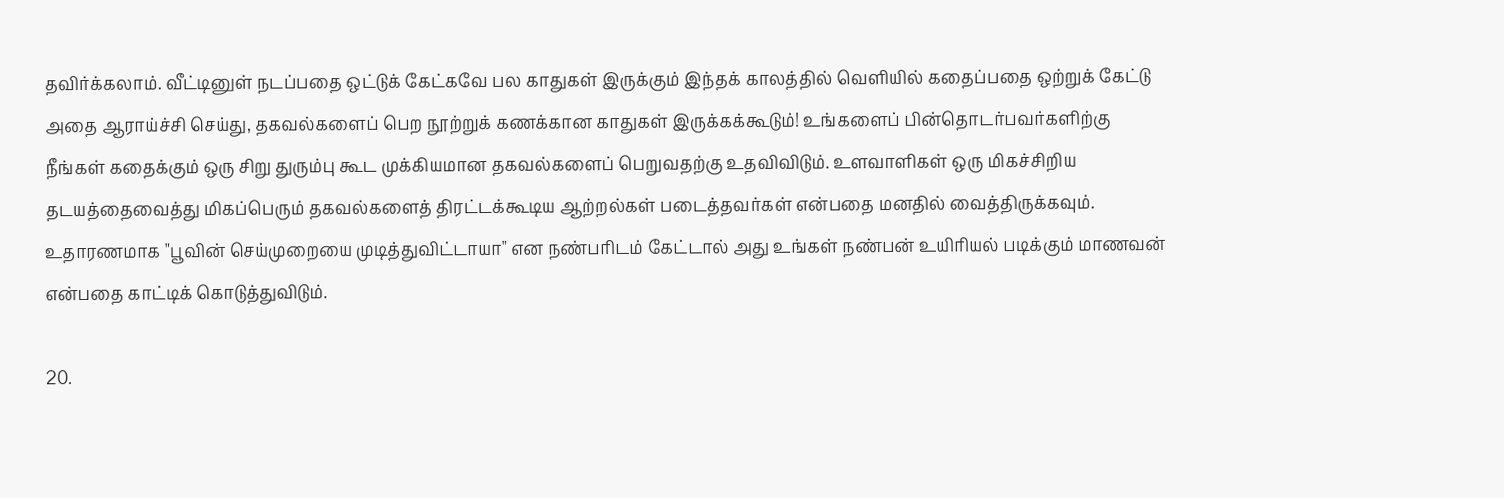தவிர்க்கலாம். வீட்டினுள் நடப்பதை ஒட்டுக் கேட்கவே பல காதுகள் இருக்கும் இந்தக் காலத்தில் வெளியில் கதைப்பதை ஒற்றுக் கேட்டு அதை ஆராய்ச்சி செய்து, தகவல்களைப் பெற நூற்றுக் கணக்கான காதுகள் இருக்கக்கூடும்! உங்களைப் பின்தொடர்பவர்களிற்கு நீங்கள் கதைக்கும் ஒரு சிறு துரும்பு கூட முக்கியமான தகவல்களைப் பெறுவதற்கு உதவிவிடும். உளவாளிகள் ஒரு மிகச்சிறிய தடயத்தைவைத்து மிகப்பெரும் தகவல்களைத் திரட்டக்கூடிய ஆற்றல்கள் படைத்தவர்கள் என்பதை மனதில் வைத்திருக்கவும். உதாரணமாக "பூவின் செய்முறையை முடித்துவிட்டாயா" என நண்பரிடம் கேட்டால் அது உங்கள் நண்பன் உயிரியல் படிக்கும் மாணவன் என்பதை காட்டிக் கொடுத்துவிடும்.

20.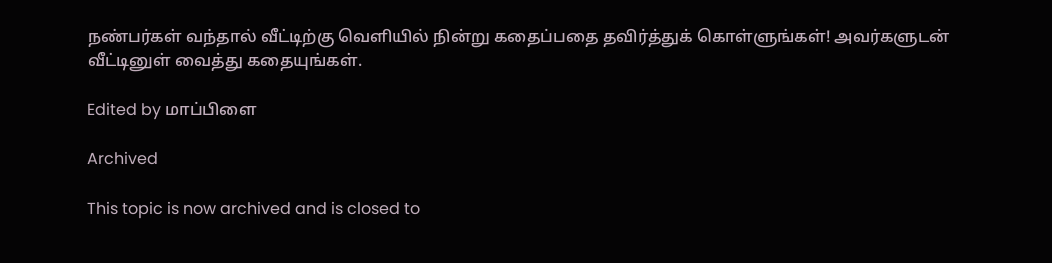நண்பர்கள் வந்தால் வீட்டிற்கு வெளியில் நின்று கதைப்பதை தவிர்த்துக் கொள்ளுங்கள்! அவர்களுடன் வீட்டினுள் வைத்து கதையுங்கள்.

Edited by மாப்பிளை

Archived

This topic is now archived and is closed to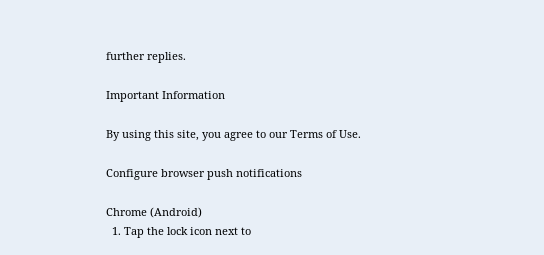further replies.

Important Information

By using this site, you agree to our Terms of Use.

Configure browser push notifications

Chrome (Android)
  1. Tap the lock icon next to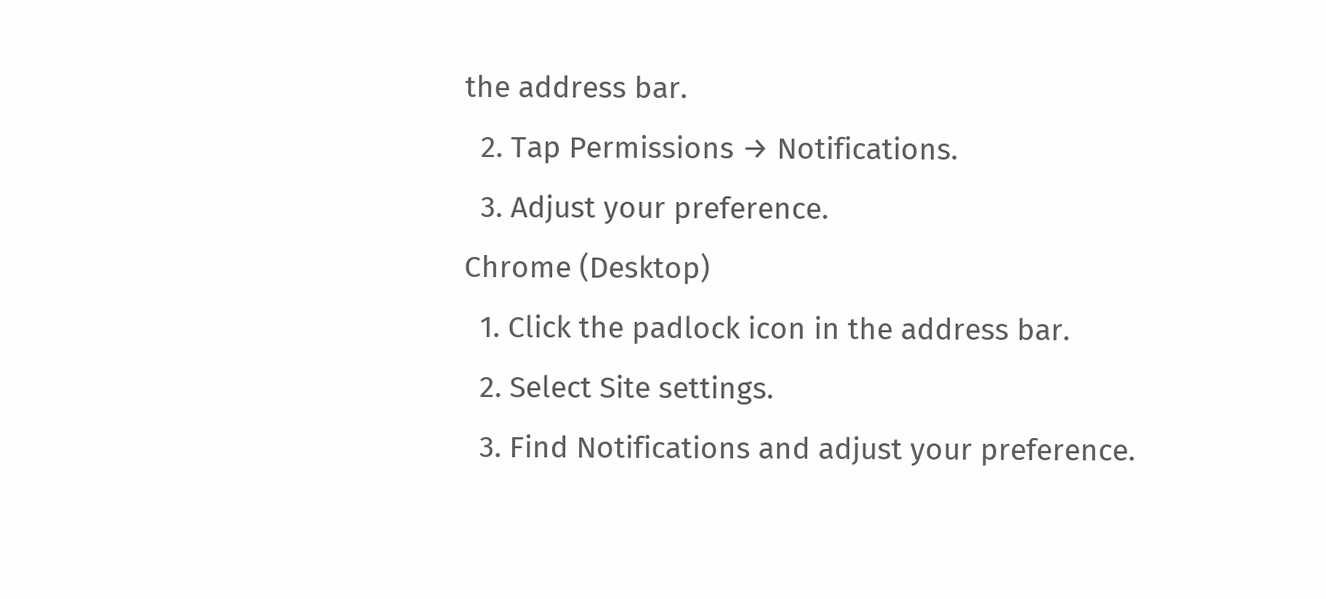the address bar.
  2. Tap Permissions → Notifications.
  3. Adjust your preference.
Chrome (Desktop)
  1. Click the padlock icon in the address bar.
  2. Select Site settings.
  3. Find Notifications and adjust your preference.